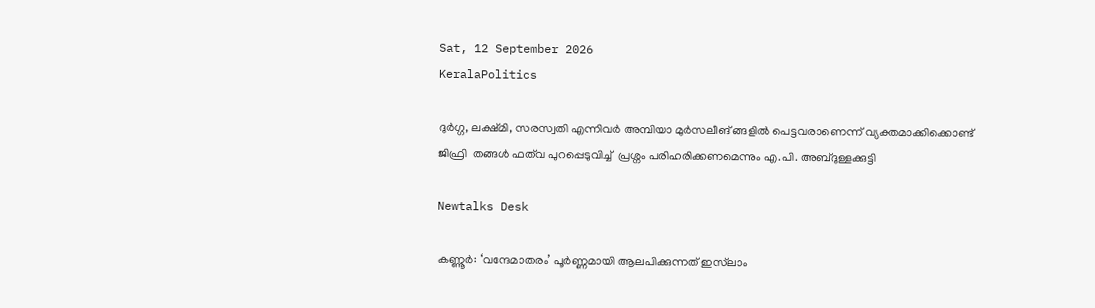Sat, 12 September 2026
KeralaPolitics

ദുർഗ്ഗ, ലക്ഷ്മി, സരസ്വതി എന്നിവർ അമ്പിയാ മുർസലീങ് ങ്ങളിൽ പെട്ടവരാണെന്ന് വ്യക്തമാക്കിക്കൊണ്ട്  ജിഫ്രി  തങ്ങൾ ഫത്‌വ പുറപ്പെടുവിച്ച്  പ്രശ്നം പരിഹരിക്കണമെന്നും എ.പി. അബ്ദുള്ളക്കുട്ടി

Newtalks Desk

കണ്ണൂർ: ‘വന്ദേമാതരം’ പൂർണ്ണമായി ആലപിക്കുന്നത് ഇസ്‌ലാം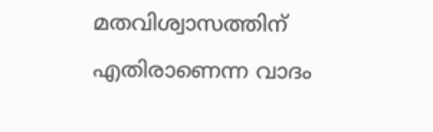മതവിശ്വാസത്തിന് എതിരാണെന്ന വാദം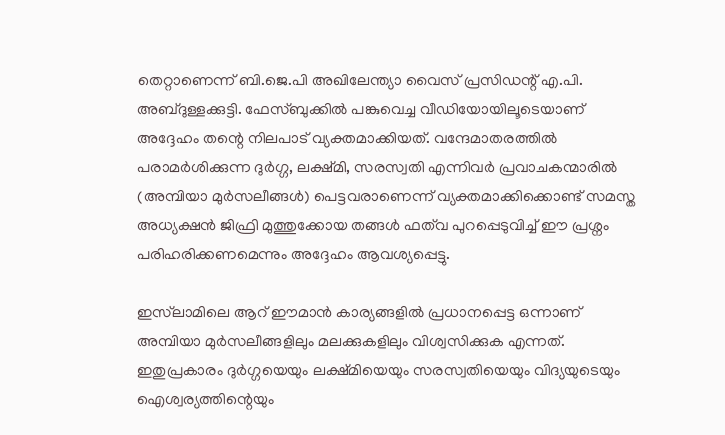തെറ്റാണെന്ന് ബി.ജെ.പി അഖിലേന്ത്യാ വൈസ് പ്രസിഡന്റ് എ.പി. അബ്ദുള്ളക്കുട്ടി. ഫേസ്ബുക്കിൽ പങ്കുവെച്ച വീഡിയോയിലൂടെയാണ് അദ്ദേഹം തന്റെ നിലപാട് വ്യക്തമാക്കിയത്. വന്ദേമാതരത്തിൽ പരാമർശിക്കുന്ന ദുർഗ്ഗ, ലക്ഷ്മി, സരസ്വതി എന്നിവർ പ്രവാചകന്മാരിൽ (അമ്പിയാ മുർസലീങ്ങൾ) പെട്ടവരാണെന്ന് വ്യക്തമാക്കിക്കൊണ്ട് സമസ്ത അധ്യക്ഷൻ ജിഫ്രി മുത്തുക്കോയ തങ്ങൾ ഫത്‌വ പുറപ്പെടുവിച്ച് ഈ പ്രശ്നം പരിഹരിക്കണമെന്നും അദ്ദേഹം ആവശ്യപ്പെട്ടു.

ഇസ്‌ലാമിലെ ആറ് ഈമാൻ കാര്യങ്ങളിൽ പ്രധാനപ്പെട്ട ഒന്നാണ് അമ്പിയാ മുർസലീങ്ങളിലും മലക്കുകളിലും വിശ്വസിക്കുക എന്നത്. ഇതുപ്രകാരം ദുർഗ്ഗയെയും ലക്ഷ്മിയെയും സരസ്വതിയെയും വിദ്യയുടെയും ഐശ്വര്യത്തിന്റെയും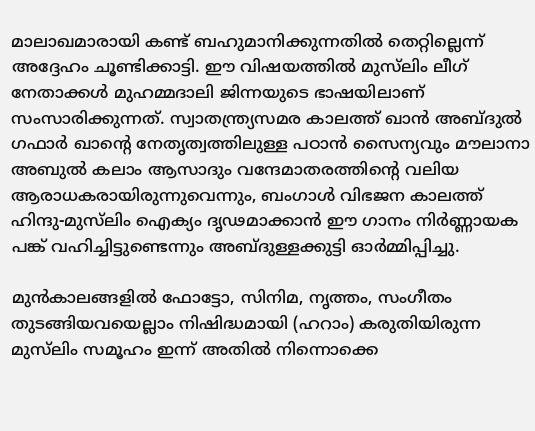മാലാഖമാരായി കണ്ട് ബഹുമാനിക്കുന്നതിൽ തെറ്റില്ലെന്ന് അദ്ദേഹം ചൂണ്ടിക്കാട്ടി. ഈ വിഷയത്തിൽ മുസ്‌ലിം ലീഗ് നേതാക്കൾ മുഹമ്മദാലി ജിന്നയുടെ ഭാഷയിലാണ് സംസാരിക്കുന്നത്. സ്വാതന്ത്ര്യസമര കാലത്ത് ഖാൻ അബ്ദുൽ ഗഫാർ ഖാന്റെ നേതൃത്വത്തിലുള്ള പഠാൻ സൈന്യവും മൗലാനാ അബുൽ കലാം ആസാദും വന്ദേമാതരത്തിന്റെ വലിയ ആരാധകരായിരുന്നുവെന്നും, ബംഗാൾ വിഭജന കാലത്ത് ഹിന്ദു-മുസ്‌ലിം ഐക്യം ദൃഢമാക്കാൻ ഈ ഗാനം നിർണ്ണായക പങ്ക് വഹിച്ചിട്ടുണ്ടെന്നും അബ്ദുള്ളക്കുട്ടി ഓർമ്മിപ്പിച്ചു.

മുൻകാലങ്ങളിൽ ഫോട്ടോ, സിനിമ, നൃത്തം, സംഗീതം തുടങ്ങിയവയെല്ലാം നിഷിദ്ധമായി (ഹറാം) കരുതിയിരുന്ന മുസ്‌ലിം സമൂഹം ഇന്ന് അതിൽ നിന്നൊക്കെ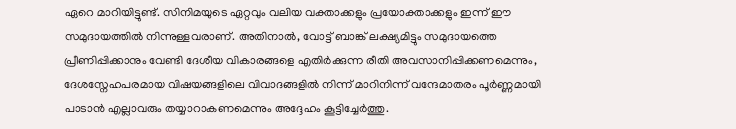ഏറെ മാറിയിട്ടുണ്ട്. സിനിമയുടെ ഏറ്റവും വലിയ വക്താക്കളും പ്രയോക്താക്കളും ഇന്ന് ഈ സമുദായത്തിൽ നിന്നുള്ളവരാണ്. അതിനാൽ, വോട്ട് ബാങ്ക് ലക്ഷ്യമിട്ടും സമുദായത്തെ പ്രീണിപ്പിക്കാനും വേണ്ടി ദേശീയ വികാരങ്ങളെ എതിർക്കുന്ന രീതി അവസാനിപ്പിക്കണമെന്നും, ദേശസ്നേഹപരമായ വിഷയങ്ങളിലെ വിവാദങ്ങളിൽ നിന്ന് മാറിനിന്ന് വന്ദേമാതരം പൂർണ്ണമായി പാടാൻ എല്ലാവരും തയ്യാറാകണമെന്നും അദ്ദേഹം കൂട്ടിച്ചേർത്തു.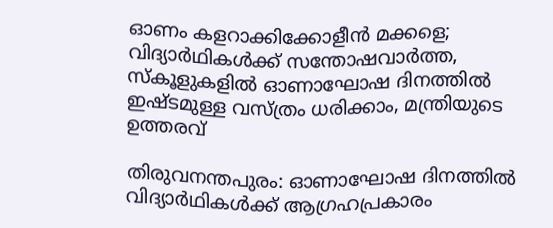ഓണം കളറാക്കിക്കോളീൻ മക്കളെ; വിദ്യാർഥികൾക്ക് സന്തോഷവാർത്ത, സ്‌കൂളുകളിൽ ഓണാഘോഷ ദിനത്തിൽ ഇഷ്ടമുള്ള വസ്ത്രം ധരിക്കാം, മന്ത്രിയുടെ ഉത്തരവ്

തിരുവനന്തപുരം: ഓണാഘോഷ ദിനത്തിൽ വിദ്യാർഥികൾക്ക് ആഗ്രഹപ്രകാരം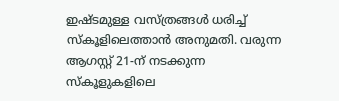ഇഷ്ടമുള്ള വസ്ത്രങ്ങൾ ധരിച്ച് സ്കൂളിലെത്താൻ അനുമതി. വരുന്ന ആഗസ്റ്റ് 21-ന് നടക്കുന്ന സ്കൂളുകളിലെ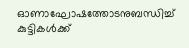ഓണാഘോഷത്തോടനുബന്ധിച്ച് കുട്ടികൾക്ക്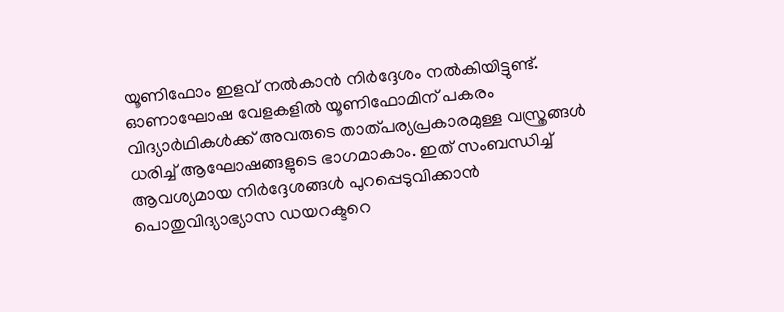യൂണിഫോം ഇളവ് നൽകാൻ നിർദ്ദേശം നൽകിയിട്ടുണ്ട്. ഓണാഘോഷ വേളകളിൽ യൂണിഫോമിന് പകരം വിദ്യാർഥികൾക്ക് അവരുടെ താത്പര്യപ്രകാരമുള്ള വസ്ത്രങ്ങൾ ധരിച്ച് ആഘോഷങ്ങളുടെ ഭാഗമാകാം. ഇത് സംബന്ധിച്ച് ആവശ്യമായ നിർദ്ദേശങ്ങൾ പുറപ്പെടുവിക്കാൻ പൊതുവിദ്യാഭ്യാസ ഡയറക്ടറെ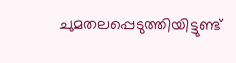ചുമതലപ്പെടുത്തിയിട്ടുണ്ട്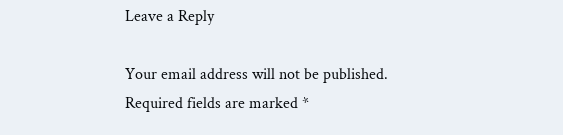Leave a Reply

Your email address will not be published. Required fields are marked *